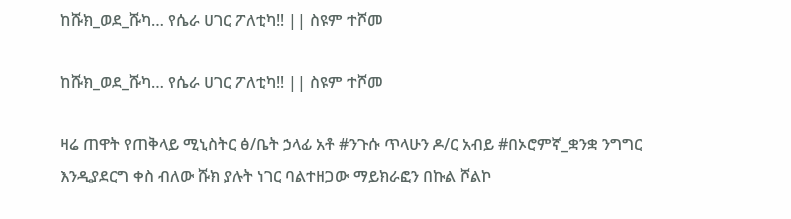ከሹክ_ወደ_ሹካ… የሴራ ሀገር ፖለቲካ‼ || ስዩም ተሾመ

ከሹክ_ወደ_ሹካ… የሴራ ሀገር ፖለቲካ‼ || ስዩም ተሾመ

ዛሬ ጠዋት የጠቅላይ ሚኒስትር ፅ/ቤት ኃላፊ አቶ #ንጉሱ ጥላሁን ዶ/ር አብይ #በኦሮምኛ_ቋንቋ ንግግር እንዲያደርግ ቀስ ብለው ሹክ ያሉት ነገር ባልተዘጋው ማይክራፎን በኩል ሾልኮ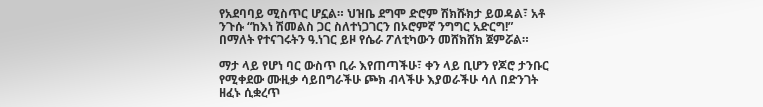የአደባባይ ሚስጥር ሆኗል። ህዝቤ ደግሞ ድሮም ሽክሹክታ ይወዳል፣ አቶ ንጉሱ “ከእነ ሽመልስ ጋር ስለተነጋገርን በኦሮምኛ ንግግር አድርግ!” በማለት የተናገሩትን ዓ.ነገር ይዞ የሴራ ፖለቲካውን መሸክሸክ ጀምሯል።

ማታ ላይ የሆነ ባር ውስጥ ቢራ እየጠጣችሁ፣ ቀን ላይ ቢሆን የጆሮ ታንቡር የሚቀደው ሙዚቃ ሳይበግራችሁ ጮክ ብላችሁ እያወራችሁ ሳለ በድንገት ዘፈኑ ሲቋረጥ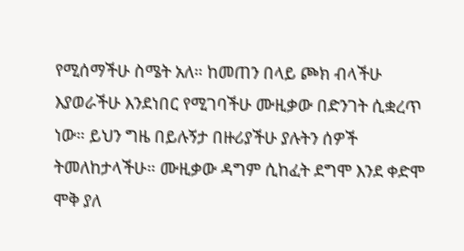የሚሰማችሁ ስሜት አለ። ከመጠን በላይ ጮክ ብላችሁ እያወራችሁ እንደነበር የሚገባችሁ ሙዚቃው በድንገት ሲቋረጥ ነው። ይህን ግዜ በይሉኝታ በዙሪያችሁ ያሉትን ሰዎች ትመለከታላችሁ። ሙዚቃው ዳግም ሲከፈት ደግሞ እንደ ቀድሞ ሞቅ ያለ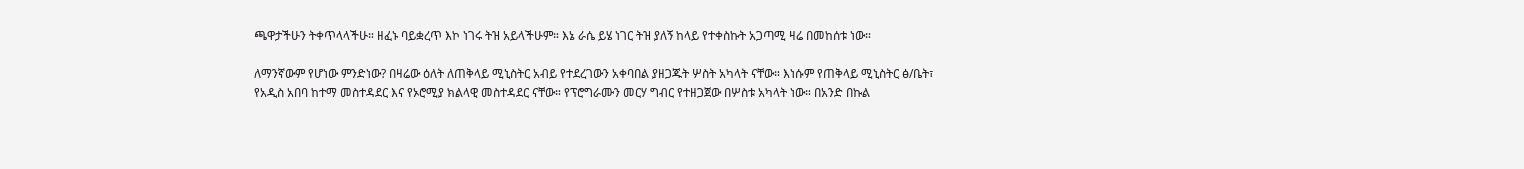ጫዋታችሁን ትቀጥላላችሁ። ዘፈኑ ባይቋረጥ እኮ ነገሩ ትዝ አይላችሁም። እኔ ራሴ ይሄ ነገር ትዝ ያለኝ ከላይ የተቀስኩት አጋጣሚ ዛሬ በመከሰቱ ነው።

ለማንኛውም የሆነው ምንድነው? በዛሬው ዕለት ለጠቅላይ ሚኒስትር አብይ የተደረገውን አቀባበል ያዘጋጁት ሦስት አካላት ናቸው። እነሱም የጠቅላይ ሚኒስትር ፅ/ቤት፣ የአዲስ አበባ ከተማ መስተዳደር እና የኦሮሚያ ክልላዊ መስተዳደር ናቸው። የፕሮግራሙን መርሃ ግብር የተዘጋጀው በሦስቱ አካላት ነው። በአንድ በኩል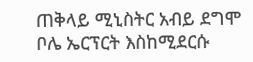ጠቅላይ ሚኒስትር አብይ ደግሞ ቦሌ ኤርፕርት እስከሚደርሱ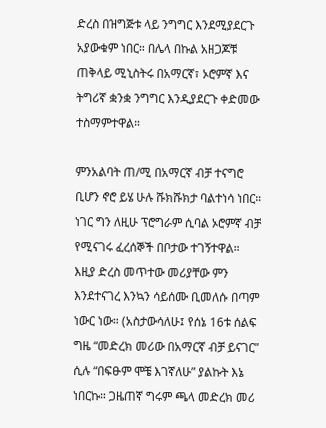ድረስ በዝግጅቱ ላይ ንግግር እንደሚያደርጉ አያውቁም ነበር። በሌላ በኩል አዘጋጆቹ ጠቅላይ ሚኒስትሩ በአማርኛ፣ ኦሮምኛ እና ትግሪኛ ቋንቋ ንግግር እንዲያደርጉ ቀድመው ተስማምተዋል።

ምንአልባት ጠ/ሚ በአማርኛ ብቻ ተናግሮ ቢሆን ኖሮ ይሄ ሁሉ ሹክሹክታ ባልተነሳ ነበር። ነገር ግን ለዚሁ ፕሮግራም ሲባል ኦሮምኛ ብቻ የሚናገሩ ፈረሰኞች በቦታው ተገኝተዋል። እዚያ ድረስ መጥተው መሪያቸው ምን እንደተናገረ እንኳን ሳይሰሙ ቢመለሱ በጣም ነውር ነው። (አስታውሳለሁ፤ የሰኔ 16ቱ ሰልፍ ግዜ “መድረክ መሪው በአማርኛ ብቻ ይናገር” ሲሉ “በፍፁም ሞቼ እገኛለሁ” ያልኩት እኔ ነበርኩ። ጋዜጠኛ ግሩም ጫላ መድረክ መሪ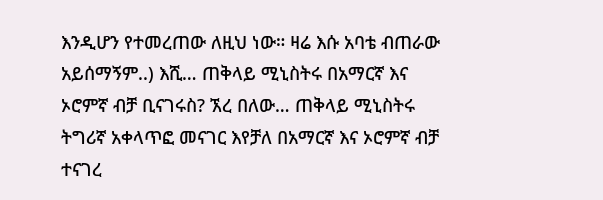እንዲሆን የተመረጠው ለዚህ ነው። ዛሬ እሱ አባቴ ብጠራው አይሰማኝም..) እሺ… ጠቅላይ ሚኒስትሩ በአማርኛ እና ኦሮምኛ ብቻ ቢናገሩስ? ኧረ በለው… ጠቅላይ ሚኒስትሩ ትግሪኛ አቀላጥፎ መናገር እየቻለ በአማርኛ እና ኦሮምኛ ብቻ ተናገረ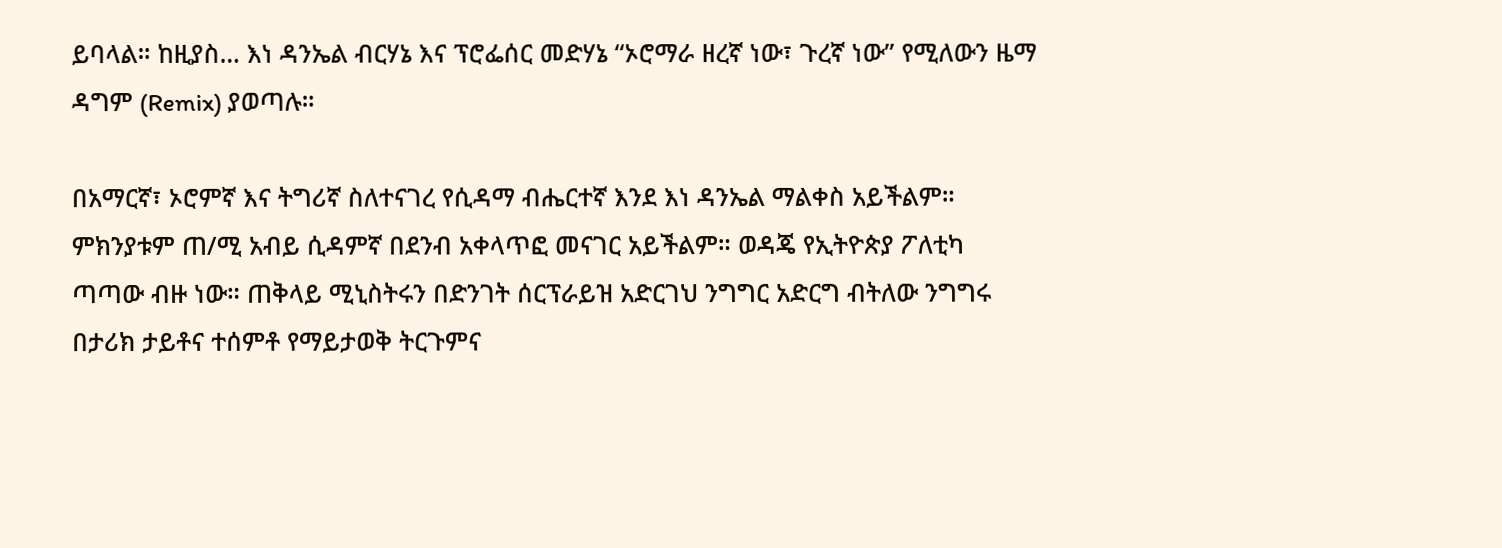ይባላል። ከዚያስ… እነ ዳንኤል ብርሃኔ እና ፕሮፌሰር መድሃኔ “ኦሮማራ ዘረኛ ነው፣ ጉረኛ ነው” የሚለውን ዜማ ዳግም (Remix) ያወጣሉ።

በአማርኛ፣ ኦሮምኛ እና ትግሪኛ ስለተናገረ የሲዳማ ብሔርተኛ እንደ እነ ዳንኤል ማልቀስ አይችልም። ምክንያቱም ጠ/ሚ አብይ ሲዳምኛ በደንብ አቀላጥፎ መናገር አይችልም። ወዳጄ የኢትዮጵያ ፖለቲካ ጣጣው ብዙ ነው። ጠቅላይ ሚኒስትሩን በድንገት ሰርፕራይዝ አድርገህ ንግግር አድርግ ብትለው ንግግሩ በታሪክ ታይቶና ተሰምቶ የማይታወቅ ትርጉምና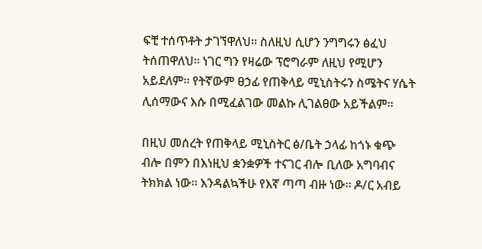ፍቺ ተሰጥቶት ታገኘዋለህ። ስለዚህ ሲሆን ንግግሩን ፅፈህ ትሰጠዋለህ። ነገር ግን የዛሬው ፕሮግራም ለዚህ የሚሆን አይደለም። የትኛውም ፀኃፊ የጠቅላይ ሚኒስትሩን ስሜትና ሃሴት ሊሰማውና እሱ በሚፈልገው መልኩ ሊገልፀው አይችልም።

በዚህ መሰረት የጠቅላይ ሚኒስትር ፅ/ቤት ኃላፊ ከጎኑ ቁጭ ብሎ በምን በእነዚህ ቋንቋዎች ተናገር ብሎ ቢለው አግባብና ትክክል ነው። እንዳልኳችሁ የእኛ ጣጣ ብዙ ነው። ዶ/ር አብይ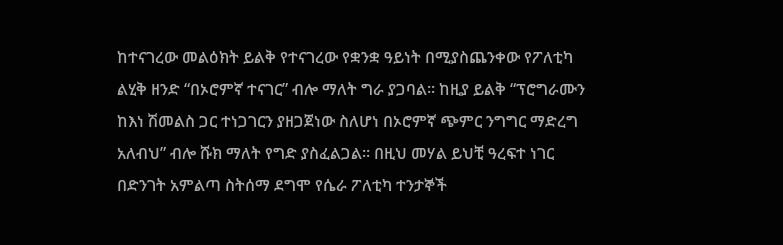ከተናገረው መልዕክት ይልቅ የተናገረው የቋንቋ ዓይነት በሚያስጨንቀው የፖለቲካ ልሂቅ ዘንድ “በኦሮምኛ ተናገር” ብሎ ማለት ግራ ያጋባል። ከዚያ ይልቅ “ፕሮግራሙን ከእነ ሽመልስ ጋር ተነጋገርን ያዘጋጀነው ስለሆነ በኦሮምኛ ጭምር ንግግር ማድረግ አለብህ” ብሎ ሹክ ማለት የግድ ያስፈልጋል። በዚህ መሃል ይህቺ ዓረፍተ ነገር በድንገት አምልጣ ስትሰማ ደግሞ የሴራ ፖለቲካ ተንታኞች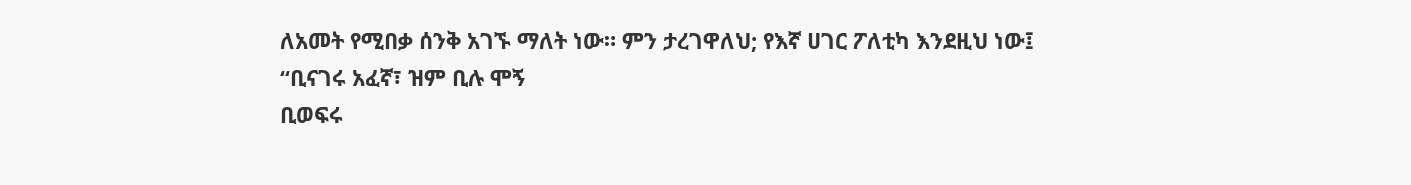ለአመት የሚበቃ ሰንቅ አገኙ ማለት ነው። ምን ታረገዋለህ; የእኛ ሀገር ፖለቲካ እንደዚህ ነው፤
“ቢናገሩ አፈኛ፣ ዝም ቢሉ ሞኝ
ቢወፍሩ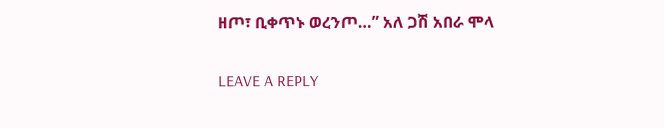ዘጦ፣ ቢቀጥኑ ወረንጦ…” አለ ጋሽ አበራ ሞላ

LEAVE A REPLY